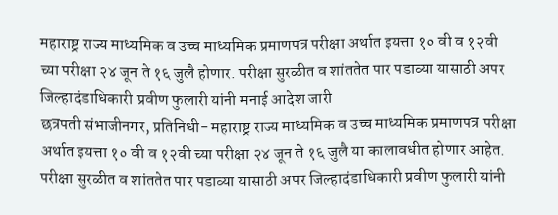महाराष्ट्र राज्य माध्यमिक व उच्च माध्यमिक प्रमाणपत्र परीक्षा अर्थात इयत्ता १० वी व १२वी च्या परीक्षा २४ जून ते १६ जुलै होणार. परीक्षा सुरळीत व शांततेत पार पडाव्या यासाठी अपर जिल्हादंडाधिकारी प्रवीण फुलारी यांनी मनाई आदेश जारी
छत्रपती संभाजीनगर, प्रतिनिधी- महाराष्ट्र राज्य माध्यमिक व उच्च माध्यमिक प्रमाणपत्र परीक्षा अर्थात इयत्ता १० वी व १२वी च्या परीक्षा २४ जून ते १६ जुलै या कालावधीत होणार आहेत. परीक्षा सुरळीत व शांततेत पार पडाव्या यासाठी अपर जिल्हादंडाधिकारी प्रवीण फुलारी यांनी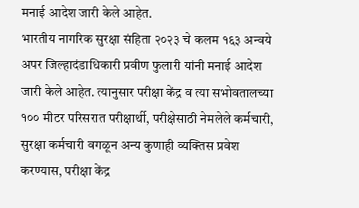मनाई आदेश जारी केले आहेत.
भारतीय नागरिक सुरक्षा संहिता २०२३ चे कलम १६३ अन्वये अपर जिल्हादंडाधिकारी प्रवीण फुलारी यांनी मनाई आदेश जारी केले आहेत. त्यानुसार परीक्षा केंद्र व त्या सभोवतालच्या १०० मीटर परिसरात परीक्षार्थी, परीक्षेसाठी नेमलेले कर्मचारी, सुरक्षा कर्मचारी वगळून अन्य कुणाही व्यक्तिस प्रवेश करण्यास, परीक्षा केंद्र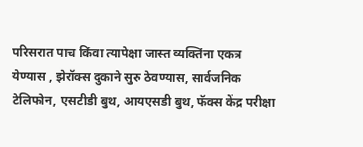परिसरात पाच किंवा त्यापेक्षा जास्त व्यक्तिंना एकत्र येण्यास , झेरॉक्स दुकाने सुरु ठेवण्यास, सार्वजनिक टेलिफोन, एसटीडी बुथ, आयएसडी बुथ, फॅक्स केंद्र परीक्षा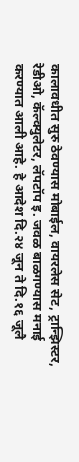कालावधीत सुरु ठेवण्यास मोबाईल, वायरलेस सेट, ट्रान्झिस्टर, रेडीओ, कॅल्क्युलेटर, लॅपटॉप इ. जवळ बाळगण्यास मनाई करण्यात आली आहे. हे आदेश दि.२४ जून ते दि.१६ जूलै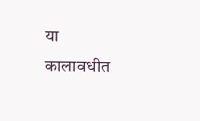या कालावधीत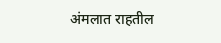अंमलात राहतील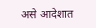असे आदेशात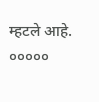म्हटले आहे.
०००००